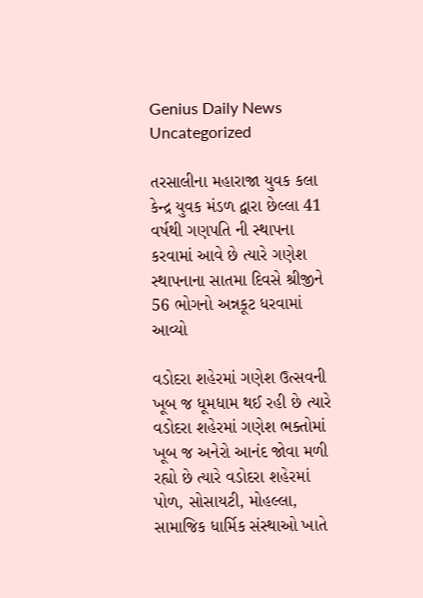Genius Daily News
Uncategorized

તરસાલીના મહારાજા યુવક કલા કેન્દ્ર યુવક મંડળ દ્વારા છેલ્લા 41 વર્ષથી ગણપતિ ની સ્થાપના કરવામાં આવે છે ત્યારે ગણેશ સ્થાપનાના સાતમા દિવસે શ્રીજીને 56 ભોગનો અન્નકૂટ ધરવામાં આવ્યો

વડોદરા શહેરમાં ગણેશ ઉત્સવની ખૂબ જ ધૂમધામ થઈ રહી છે ત્યારે વડોદરા શહેરમાં ગણેશ ભક્તોમાં ખૂબ જ અનેરો આનંદ જોવા મળી રહ્યો છે ત્યારે વડોદરા શહેરમાં પોળ, સોસાયટી, મોહલ્લા, સામાજિક ધાર્મિક સંસ્થાઓ ખાતે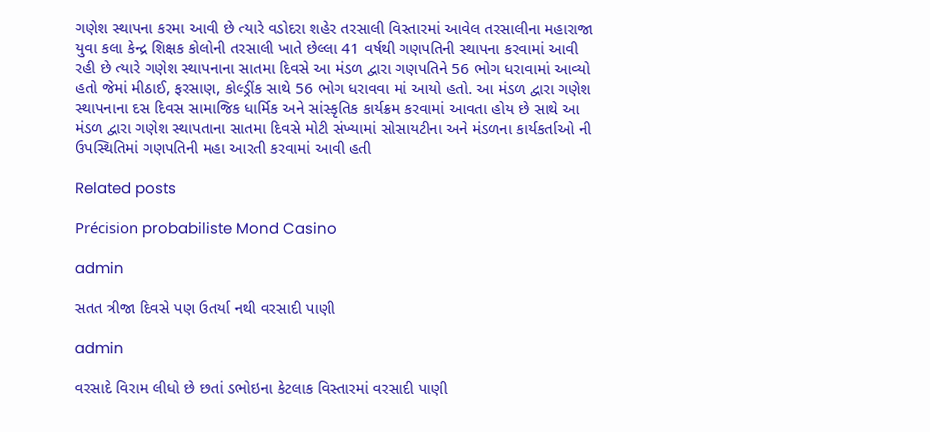ગણેશ સ્થાપના કરમા આવી છે ત્યારે વડોદરા શહેર તરસાલી વિસ્તારમાં આવેલ તરસાલીના મહારાજા યુવા કલા કેન્દ્ર શિક્ષક કોલોની તરસાલી ખાતે છેલ્લા 41 વર્ષથી ગણપતિની સ્થાપના કરવામાં આવી રહી છે ત્યારે ગણેશ સ્થાપનાના સાતમા દિવસે આ મંડળ દ્વારા ગણપતિને 56 ભોગ ધરાવામાં આવ્યો હતો જેમાં મીઠાઈ, ફરસાણ, કોલ્ડ્રીંક સાથે 56 ભોગ ધરાવવા માં આયો હતો. આ મંડળ દ્વારા ગણેશ સ્થાપનાના દસ દિવસ સામાજિક ધાર્મિક અને સાંસ્કૃતિક કાર્યક્રમ કરવામાં આવતા હોય છે સાથે આ મંડળ દ્વારા ગણેશ સ્થાપતાના સાતમા દિવસે મોટી સંખ્યામાં સોસાયટીના અને મંડળના કાર્યકર્તાઓ ની ઉપસ્થિતિમાં ગણપતિની મહા આરતી કરવામાં આવી હતી

Related posts

Précision probabiliste Mond Casino

admin

સતત ત્રીજા દિવસે પણ ઉતર્યા નથી વરસાદી પાણી

admin

વરસાદે વિરામ લીધો છે છતાં ડભોઇના કેટલાક વિસ્તારમાં વરસાદી પાણી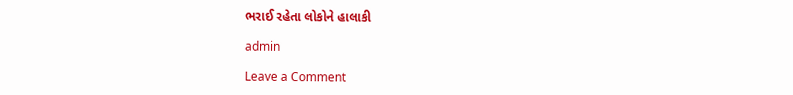ભરાઈ રહેતા લોકોને હાલાકી

admin

Leave a Comment